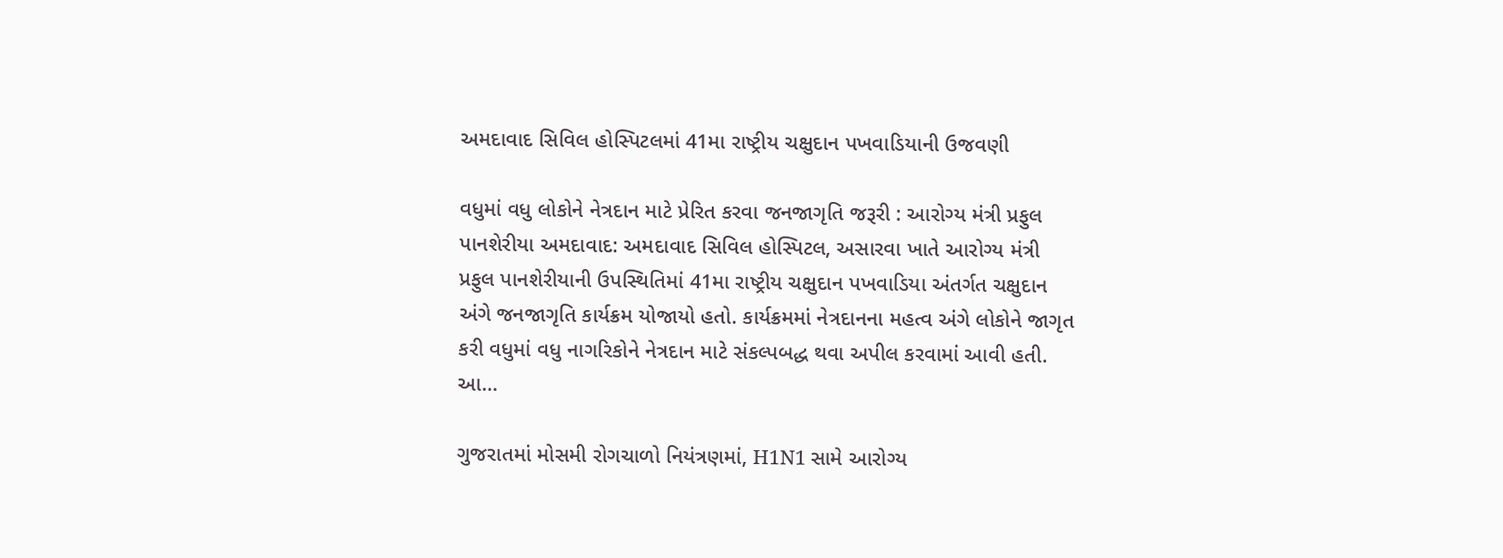અમદાવાદ સિવિલ હોસ્પિટલમાં 41મા રાષ્ટ્રીય ચક્ષુદાન પખવાડિયાની ઉજવણી

વધુમાં વધુ લોકોને નેત્રદાન માટે પ્રેરિત કરવા જનજાગૃતિ જરૂરી : આરોગ્ય મંત્રી પ્રફુલ પાનશેરીયા અમદાવાદ: અમદાવાદ સિવિલ હોસ્પિટલ, અસારવા ખાતે આરોગ્ય મંત્રી પ્રફુલ પાનશેરીયાની ઉપસ્થિતિમાં 41મા રાષ્ટ્રીય ચક્ષુદાન પખવાડિયા અંતર્ગત ચક્ષુદાન અંગે જનજાગૃતિ કાર્યક્રમ યોજાયો હતો. કાર્યક્રમમાં નેત્રદાનના મહત્વ અંગે લોકોને જાગૃત કરી વધુમાં વધુ નાગરિકોને નેત્રદાન માટે સંકલ્પબદ્ધ થવા અપીલ કરવામાં આવી હતી. આ…

ગુજરાતમાં મોસમી રોગચાળો નિયંત્રણમાં, H1N1 સામે આરોગ્ય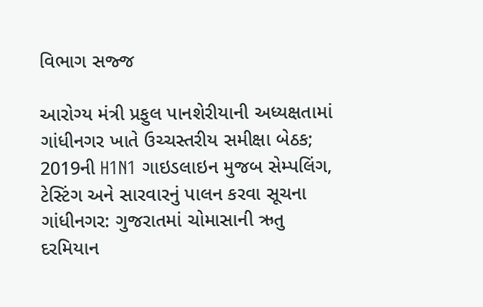વિભાગ સજ્જ

આરોગ્ય મંત્રી પ્રફુલ પાનશેરીયાની અધ્યક્ષતામાં ગાંધીનગર ખાતે ઉચ્ચસ્તરીય સમીક્ષા બેઠક; 2019ની H1N1 ગાઇડલાઇન મુજબ સેમ્પલિંગ, ટેસ્ટિંગ અને સારવારનું પાલન કરવા સૂચના ગાંધીનગર: ગુજરાતમાં ચોમાસાની ઋતુ દરમિયાન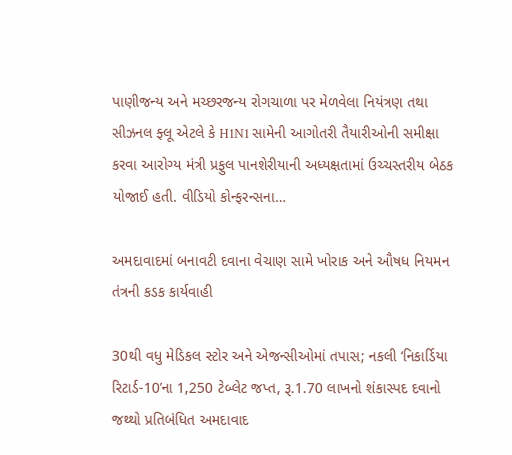પાણીજન્ય અને મચ્છરજન્ય રોગચાળા પર મેળવેલા નિયંત્રણ તથા સીઝનલ ફ્લૂ એટલે કે H1N1 સામેની આગોતરી તૈયારીઓની સમીક્ષા કરવા આરોગ્ય મંત્રી પ્રફુલ પાનશેરીયાની અધ્યક્ષતામાં ઉચ્ચસ્તરીય બેઠક યોજાઈ હતી. વીડિયો કોન્ફરન્સના…

અમદાવાદમાં બનાવટી દવાના વેચાણ સામે ખોરાક અને ઔષધ નિયમન તંત્રની કડક કાર્યવાહી

30થી વધુ મેડિકલ સ્ટોર અને એજન્સીઓમાં તપાસ; નકલી ‘નિકાર્ડિયા રિટાર્ડ-10’ના 1,250 ટેબ્લેટ જપ્ત, રૂ.1.70 લાખનો શંકાસ્પદ દવાનો જથ્થો પ્રતિબંધિત અમદાવાદ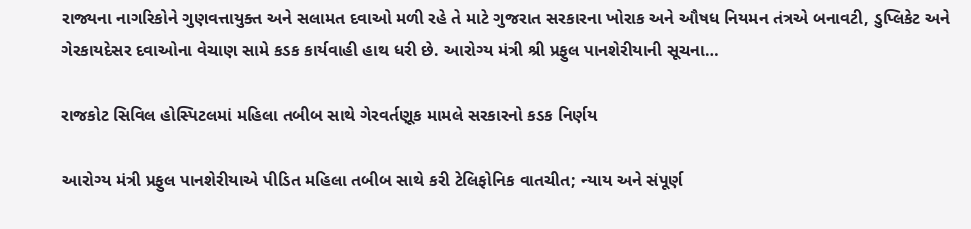રાજ્યના નાગરિકોને ગુણવત્તાયુક્ત અને સલામત દવાઓ મળી રહે તે માટે ગુજરાત સરકારના ખોરાક અને ઔષધ નિયમન તંત્રએ બનાવટી, ડુપ્લિકેટ અને ગેરકાયદેસર દવાઓના વેચાણ સામે કડક કાર્યવાહી હાથ ધરી છે. આરોગ્ય મંત્રી શ્રી પ્રફુલ પાનશેરીયાની સૂચના…

રાજકોટ સિવિલ હોસ્પિટલમાં મહિલા તબીબ સાથે ગેરવર્તણૂક મામલે સરકારનો કડક નિર્ણય

આરોગ્ય મંત્રી પ્રફુલ પાનશેરીયાએ પીડિત મહિલા તબીબ સાથે કરી ટેલિફોનિક વાતચીત; ન્યાય અને સંપૂર્ણ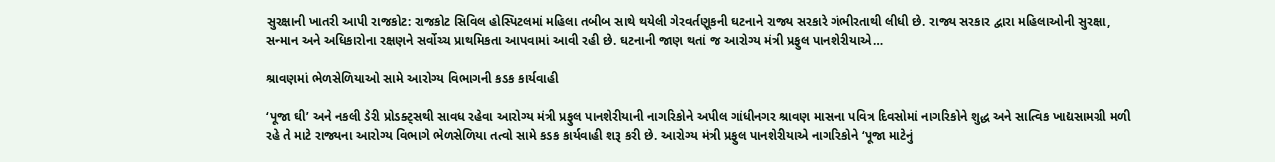સુરક્ષાની ખાતરી આપી રાજકોટ: રાજકોટ સિવિલ હોસ્પિટલમાં મહિલા તબીબ સાથે થયેલી ગેરવર્તણૂકની ઘટનાને રાજ્ય સરકારે ગંભીરતાથી લીધી છે. રાજ્ય સરકાર દ્વારા મહિલાઓની સુરક્ષા, સન્માન અને અધિકારોના રક્ષણને સર્વોચ્ચ પ્રાથમિકતા આપવામાં આવી રહી છે. ઘટનાની જાણ થતાં જ આરોગ્ય મંત્રી પ્રફુલ પાનશેરીયાએ…

શ્રાવણમાં ભેળસેળિયાઓ સામે આરોગ્ય વિભાગની કડક કાર્યવાહી

‘પૂજા ઘી’ અને નકલી ડેરી પ્રોડક્ટ્સથી સાવધ રહેવા આરોગ્ય મંત્રી પ્રફુલ પાનશેરીયાની નાગરિકોને અપીલ ગાંધીનગર શ્રાવણ માસના પવિત્ર દિવસોમાં નાગરિકોને શુદ્ધ અને સાત્વિક ખાદ્યસામગ્રી મળી રહે તે માટે રાજ્યના આરોગ્ય વિભાગે ભેળસેળિયા તત્વો સામે કડક કાર્યવાહી શરૂ કરી છે. આરોગ્ય મંત્રી પ્રફુલ પાનશેરીયાએ નાગરિકોને ‘પૂજા માટેનું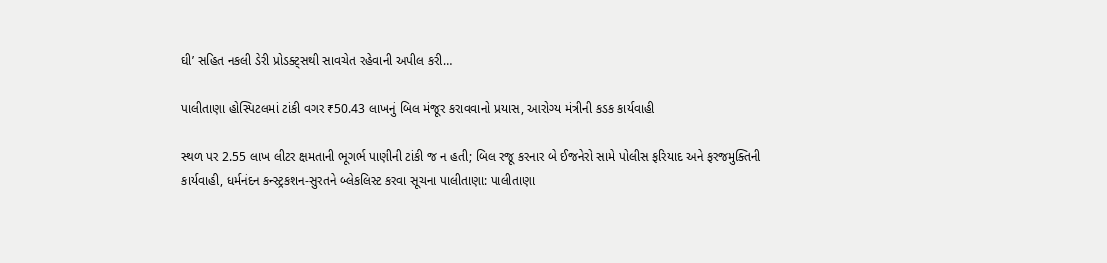ઘી’ સહિત નકલી ડેરી પ્રોડક્ટ્સથી સાવચેત રહેવાની અપીલ કરી…

પાલીતાણા હોસ્પિટલમાં ટાંકી વગર ₹50.43 લાખનું બિલ મંજૂર કરાવવાનો પ્રયાસ, આરોગ્ય મંત્રીની કડક કાર્યવાહી

સ્થળ પર 2.55 લાખ લીટર ક્ષમતાની ભૂગર્ભ પાણીની ટાંકી જ ન હતી; બિલ રજૂ કરનાર બે ઈજનેરો સામે પોલીસ ફરિયાદ અને ફરજમુક્તિની કાર્યવાહી, ધર્મનંદન કન્સ્ટ્રકશન-સુરતને બ્લેકલિસ્ટ કરવા સૂચના પાલીતાણા: પાલીતાણા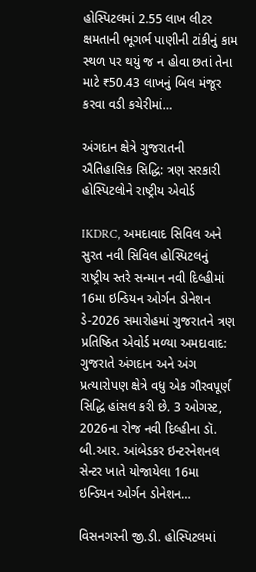હોસ્પિટલમાં 2.55 લાખ લીટર ક્ષમતાની ભૂગર્ભ પાણીની ટાંકીનું કામ સ્થળ પર થયું જ ન હોવા છતાં તેના માટે ₹50.43 લાખનું બિલ મંજૂર કરવા વડી કચેરીમાં…

અંગદાન ક્ષેત્રે ગુજરાતની ઐતિહાસિક સિદ્ધિ: ત્રણ સરકારી હોસ્પિટલોને રાષ્ટ્રીય એવોર્ડ

IKDRC, અમદાવાદ સિવિલ અને સુરત નવી સિવિલ હોસ્પિટલનું રાષ્ટ્રીય સ્તરે સન્માન નવી દિલ્હીમાં 16મા ઇન્ડિયન ઓર્ગન ડોનેશન ડે-2026 સમારોહમાં ગુજરાતને ત્રણ પ્રતિષ્ઠિત એવોર્ડ મળ્યા અમદાવાદ: ગુજરાતે અંગદાન અને અંગ પ્રત્યારોપણ ક્ષેત્રે વધુ એક ગૌરવપૂર્ણ સિદ્ધિ હાંસલ કરી છે. 3 ઓગસ્ટ, 2026ના રોજ નવી દિલ્હીના ડૉ. બી.આર. આંબેડકર ઇન્ટરનેશનલ સેન્ટર ખાતે યોજાયેલા 16મા ઇન્ડિયન ઓર્ગન ડોનેશન…

વિસનગરની જી.ડી. હોસ્પિટલમાં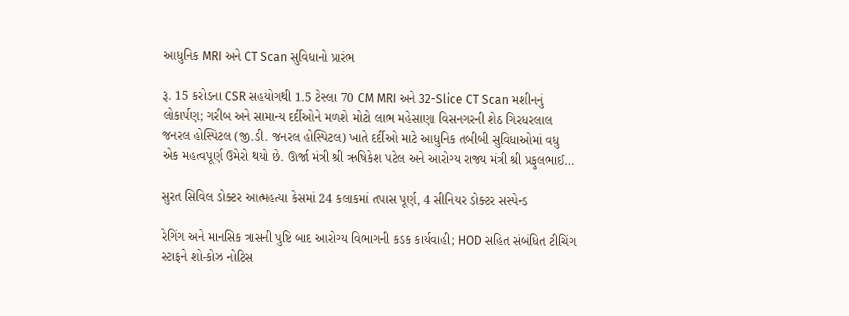આધુનિક MRI અને CT Scan સુવિધાનો પ્રારંભ

રૂ. 15 કરોડના CSR સહયોગથી 1.5 ટેસ્લા 70 CM MRI અને 32-Slice CT Scan મશીનનું લોકાર્પણ; ગરીબ અને સામાન્ય દર્દીઓને મળશે મોટો લાભ મહેસાણા વિસનગરની શેઠ ગિરધરલાલ જનરલ હોસ્પિટલ (જી.ડી. જનરલ હોસ્પિટલ) ખાતે દર્દીઓ માટે આધુનિક તબીબી સુવિધાઓમાં વધુ એક મહત્વપૂર્ણ ઉમેરો થયો છે. ઊર્જા મંત્રી શ્રી ઋષિકેશ પટેલ અને આરોગ્ય રાજ્ય મંત્રી શ્રી પ્રફુલભાઈ…

સુરત સિવિલ ડોક્ટર આત્મહત્યા કેસમાં 24 કલાકમાં તપાસ પૂર્ણ, 4 સીનિયર ડોક્ટર સસ્પેન્ડ

રેગિંગ અને માનસિક ત્રાસની પુષ્ટિ બાદ આરોગ્ય વિભાગની કડક કાર્યવાહી; HOD સહિત સંબંધિત ટીચિંગ સ્ટાફને શો-કોઝ નોટિસ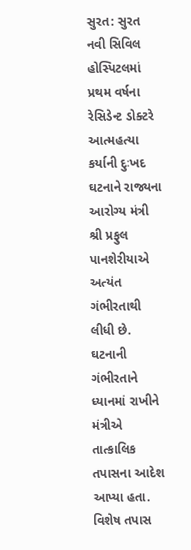સુરત: સુરત નવી સિવિલ હોસ્પિટલમાં પ્રથમ વર્ષના રેસિડેન્ટ ડોક્ટરે આત્મહત્યા કર્યાની દુઃખદ ઘટનાને રાજ્યના આરોગ્ય મંત્રી શ્રી પ્રફુલ પાનશેરીયાએ અત્યંત ગંભીરતાથી લીધી છે. ઘટનાની ગંભીરતાને ધ્યાનમાં રાખીને મંત્રીએ તાત્કાલિક તપાસના આદેશ આપ્યા હતા. વિશેષ તપાસ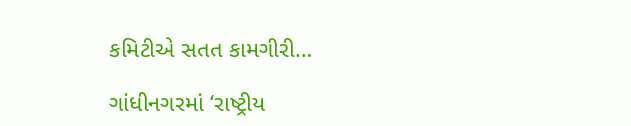કમિટીએ સતત કામગીરી…

ગાંધીનગરમાં ‘રાષ્ટ્રીય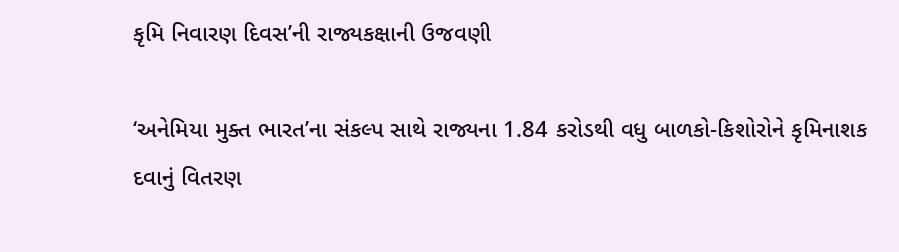કૃમિ નિવારણ દિવસ’ની રાજ્યકક્ષાની ઉજવણી

‘અનેમિયા મુક્ત ભારત’ના સંકલ્પ સાથે રાજ્યના 1.84 કરોડથી વધુ બાળકો-કિશોરોને કૃમિનાશક દવાનું વિતરણ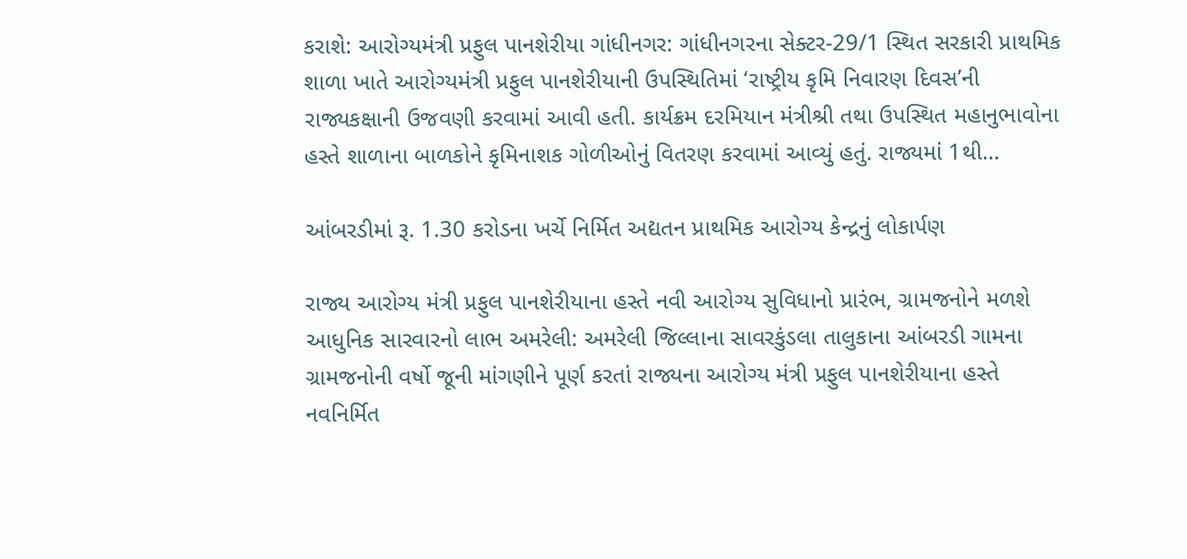કરાશે: આરોગ્યમંત્રી પ્રફુલ પાનશેરીયા ગાંધીનગર: ગાંધીનગરના સેક્ટર-29/1 સ્થિત સરકારી પ્રાથમિક શાળા ખાતે આરોગ્યમંત્રી પ્રફુલ પાનશેરીયાની ઉપસ્થિતિમાં ‘રાષ્ટ્રીય કૃમિ નિવારણ દિવસ’ની રાજ્યકક્ષાની ઉજવણી કરવામાં આવી હતી. કાર્યક્રમ દરમિયાન મંત્રીશ્રી તથા ઉપસ્થિત મહાનુભાવોના હસ્તે શાળાના બાળકોને કૃમિનાશક ગોળીઓનું વિતરણ કરવામાં આવ્યું હતું. રાજ્યમાં 1થી…

આંબરડીમાં રૂ. 1.30 કરોડના ખર્ચે નિર્મિત અદ્યતન પ્રાથમિક આરોગ્ય કેન્દ્રનું લોકાર્પણ

રાજ્ય આરોગ્ય મંત્રી પ્રફુલ પાનશેરીયાના હસ્તે નવી આરોગ્ય સુવિધાનો પ્રારંભ, ગ્રામજનોને મળશે આધુનિક સારવારનો લાભ અમરેલી: અમરેલી જિલ્લાના સાવરકુંડલા તાલુકાના આંબરડી ગામના ગ્રામજનોની વર્ષો જૂની માંગણીને પૂર્ણ કરતાં રાજ્યના આરોગ્ય મંત્રી પ્રફુલ પાનશેરીયાના હસ્તે નવનિર્મિત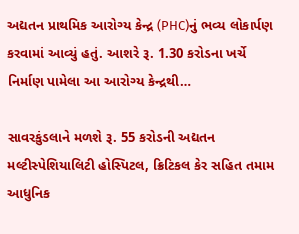અદ્યતન પ્રાથમિક આરોગ્ય કેન્દ્ર (PHC)નું ભવ્ય લોકાર્પણ કરવામાં આવ્યું હતું. આશરે રૂ. 1.30 કરોડના ખર્ચે નિર્માણ પામેલા આ આરોગ્ય કેન્દ્રથી…

સાવરકુંડલાને મળશે રૂ. 55 કરોડની અદ્યતન મલ્ટીસ્પેશિયાલિટી હોસ્પિટલ, ક્રિટિકલ કેર સહિત તમામ આધુનિક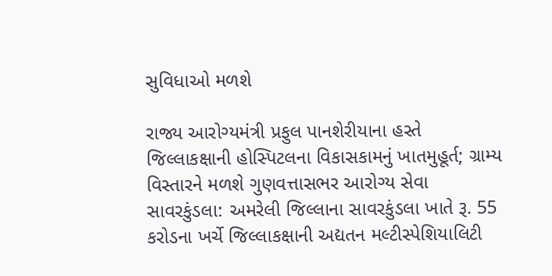સુવિધાઓ મળશે

રાજ્ય આરોગ્યમંત્રી પ્રફુલ પાનશેરીયાના હસ્તે જિલ્લાકક્ષાની હોસ્પિટલના વિકાસકામનું ખાતમુહૂર્ત; ગ્રામ્ય વિસ્તારને મળશે ગુણવત્તાસભર આરોગ્ય સેવા સાવરકુંડલા: અમરેલી જિલ્લાના સાવરકુંડલા ખાતે રૂ. 55 કરોડના ખર્ચે જિલ્લાકક્ષાની અદ્યતન મલ્ટીસ્પેશિયાલિટી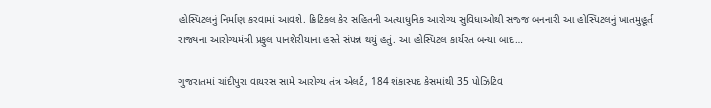હોસ્પિટલનું નિર્માણ કરવામાં આવશે. ક્રિટિકલ કેર સહિતની અત્યાધુનિક આરોગ્ય સુવિધાઓથી સજ્જ બનનારી આ હોસ્પિટલનું ખાતમુહૂર્ત રાજ્યના આરોગ્યમંત્રી પ્રફુલ પાનશેરીયાના હસ્તે સંપન્ન થયું હતું. આ હોસ્પિટલ કાર્યરત બન્યા બાદ…

ગુજરાતમાં ચાંદીપુરા વાયરસ સામે આરોગ્ય તંત્ર એલર્ટ, 184 શંકાસ્પદ કેસમાંથી 35 પોઝિટિવ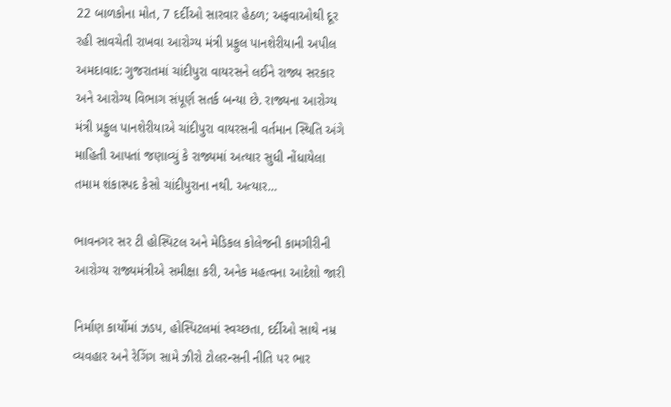22 બાળકોના મોત, 7 દર્દીઓ સારવાર હેઠળ; અફવાઓથી દૂર રહી સાવચેતી રાખવા આરોગ્ય મંત્રી પ્રફુલ પાનશેરીયાની અપીલ અમદાવાદ: ગુજરાતમાં ચાંદીપુરા વાયરસને લઈને રાજ્ય સરકાર અને આરોગ્ય વિભાગ સંપૂર્ણ સતર્ક બન્યા છે. રાજ્યના આરોગ્ય મંત્રી પ્રફુલ પાનશેરીયાએ ચાંદીપુરા વાયરસની વર્તમાન સ્થિતિ અંગે માહિતી આપતાં જણાવ્યું કે રાજ્યમાં અત્યાર સુધી નોંધાયેલા તમામ શંકાસ્પદ કેસો ચાંદીપુરાના નથી. અત્યાર…

ભાવનગર સર ટી હોસ્પિટલ અને મેડિકલ કોલેજની કામગીરીની આરોગ્ય રાજ્યમંત્રીએ સમીક્ષા કરી, અનેક મહત્વના આદેશો જારી

નિર્માણ કાર્યોમાં ઝડપ, હોસ્પિટલમાં સ્વચ્છતા, દર્દીઓ સાથે નમ્ર વ્યવહાર અને રેગિંગ સામે ઝીરો ટોલરન્સની નીતિ પર ભાર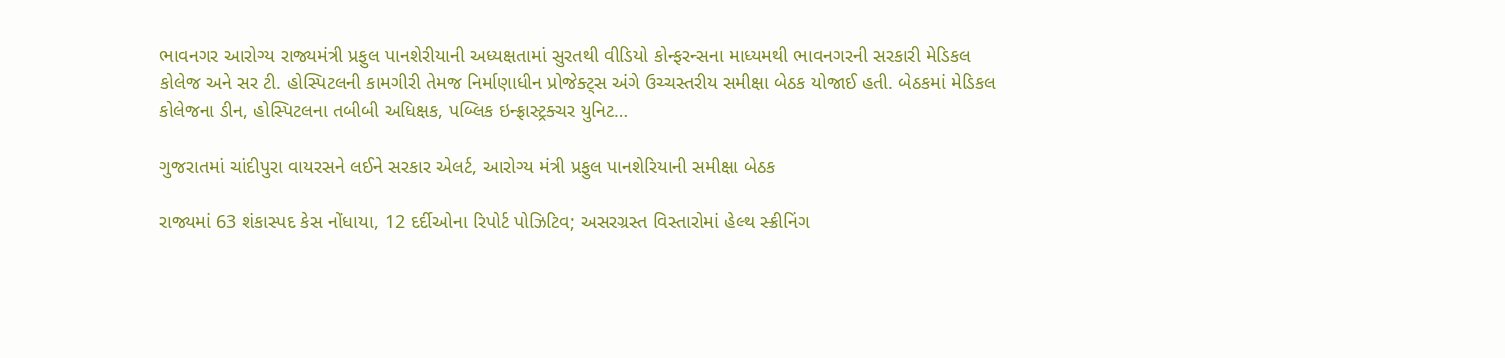ભાવનગર આરોગ્ય રાજ્યમંત્રી પ્રફુલ પાનશેરીયાની અધ્યક્ષતામાં સુરતથી વીડિયો કોન્ફરન્સના માધ્યમથી ભાવનગરની સરકારી મેડિકલ કોલેજ અને સર ટી. હોસ્પિટલની કામગીરી તેમજ નિર્માણાધીન પ્રોજેક્ટ્સ અંગે ઉચ્ચસ્તરીય સમીક્ષા બેઠક યોજાઈ હતી. બેઠકમાં મેડિકલ કોલેજના ડીન, હોસ્પિટલના તબીબી અધિક્ષક, પબ્લિક ઇન્ફ્રાસ્ટ્રક્ચર યુનિટ…

ગુજરાતમાં ચાંદીપુરા વાયરસને લઈને સરકાર એલર્ટ, આરોગ્ય મંત્રી પ્રફુલ પાનશેરિયાની સમીક્ષા બેઠક

રાજ્યમાં 63 શંકાસ્પદ કેસ નોંધાયા, 12 દર્દીઓના રિપોર્ટ પોઝિટિવ; અસરગ્રસ્ત વિસ્તારોમાં હેલ્થ સ્ક્રીનિંગ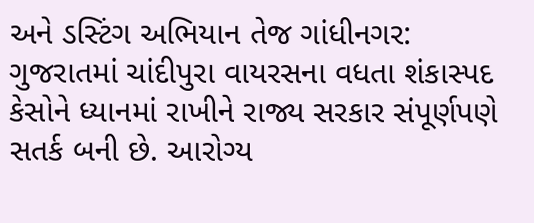અને ડસ્ટિંગ અભિયાન તેજ ગાંધીનગર: ગુજરાતમાં ચાંદીપુરા વાયરસના વધતા શંકાસ્પદ કેસોને ધ્યાનમાં રાખીને રાજ્ય સરકાર સંપૂર્ણપણે સતર્ક બની છે. આરોગ્ય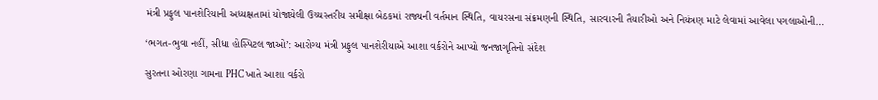મંત્રી પ્રફુલ પાનશેરિયાની અધ્યક્ષતામાં યોજાયેલી ઉચ્ચસ્તરીય સમીક્ષા બેઠકમાં રાજ્યની વર્તમાન સ્થિતિ, વાયરસના સંક્રમણની સ્થિતિ, સારવારની તૈયારીઓ અને નિયંત્રણ માટે લેવામાં આવેલા પગલાઓની…

‘ભગત-ભુવા નહીં, સીધા હોસ્પિટલ જાઓ’: આરોગ્ય મંત્રી પ્રફુલ પાનશેરીયાએ આશા વર્કરોને આપ્યો જનજાગૃતિનો સંદેશ

સુરતના ઓરણા ગામના PHC ખાતે આશા વર્કરો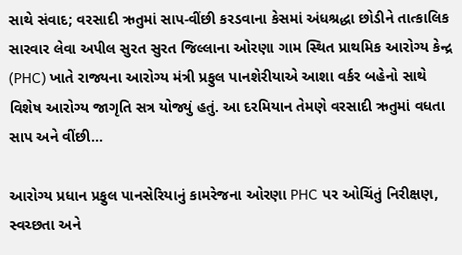સાથે સંવાદ; વરસાદી ઋતુમાં સાપ-વીંછી કરડવાના કેસમાં અંધશ્રદ્ધા છોડીને તાત્કાલિક સારવાર લેવા અપીલ સુરત સુરત જિલ્લાના ઓરણા ગામ સ્થિત પ્રાથમિક આરોગ્ય કેન્દ્ર (PHC) ખાતે રાજ્યના આરોગ્ય મંત્રી પ્રફુલ પાનશેરીયાએ આશા વર્કર બહેનો સાથે વિશેષ આરોગ્ય જાગૃતિ સત્ર યોજ્યું હતું. આ દરમિયાન તેમણે વરસાદી ઋતુમાં વધતા સાપ અને વીંછી…

આરોગ્ય પ્રધાન પ્રફુલ પાનસેરિયાનું કામરેજના ઓરણા PHC પર ઓચિંતું નિરીક્ષણ, સ્વચ્છતા અને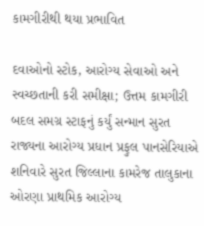કામગીરીથી થયા પ્રભાવિત

દવાઓનો સ્ટોક, આરોગ્ય સેવાઓ અને સ્વચ્છતાની કરી સમીક્ષા; ઉત્તમ કામગીરી બદલ સમગ્ર સ્ટાફનું કર્યું સન્માન સુરત રાજ્યના આરોગ્ય પ્રધાન પ્રફુલ પાનસેરિયાએ શનિવારે સુરત જિલ્લાના કામરેજ તાલુકાના ઓરણા પ્રાથમિક આરોગ્ય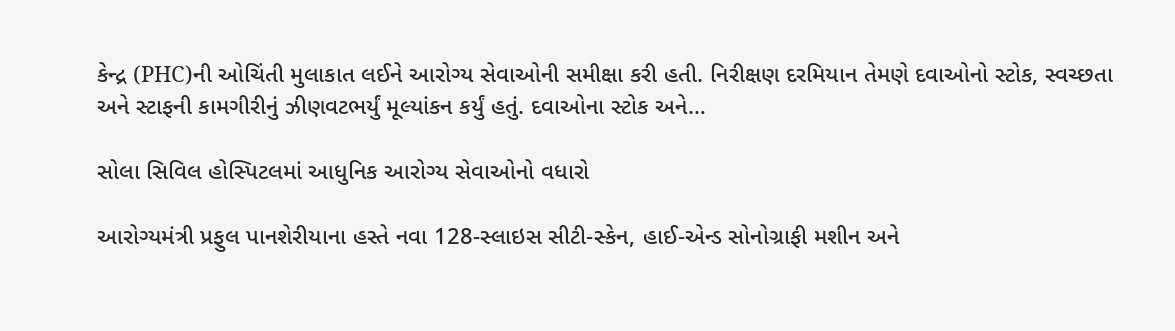કેન્દ્ર (PHC)ની ઓચિંતી મુલાકાત લઈને આરોગ્ય સેવાઓની સમીક્ષા કરી હતી. નિરીક્ષણ દરમિયાન તેમણે દવાઓનો સ્ટોક, સ્વચ્છતા અને સ્ટાફની કામગીરીનું ઝીણવટભર્યું મૂલ્યાંકન કર્યું હતું. દવાઓના સ્ટોક અને…

સોલા સિવિલ હોસ્પિટલમાં આધુનિક આરોગ્ય સેવાઓનો વધારો

આરોગ્યમંત્રી પ્રફુલ પાનશેરીયાના હસ્તે નવા 128-સ્લાઇસ સીટી-સ્કેન, હાઈ-એન્ડ સોનોગ્રાફી મશીન અને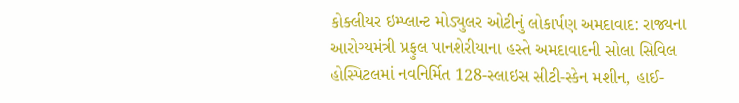કોક્લીયર ઇમ્પ્લાન્ટ મોડ્યુલર ઓટીનું લોકાર્પણ અમદાવાદ: રાજ્યના આરોગ્યમંત્રી પ્રફુલ પાનશેરીયાના હસ્તે અમદાવાદની સોલા સિવિલ હોસ્પિટલમાં નવનિર્મિત 128-સ્લાઇસ સીટી-સ્કેન મશીન, હાઈ-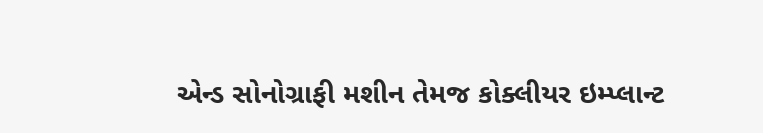એન્ડ સોનોગ્રાફી મશીન તેમજ કોક્લીયર ઇમ્પ્લાન્ટ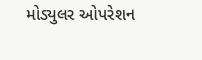મોડ્યુલર ઓપરેશન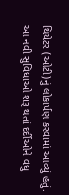થિયેટર (ઓટી)નું લોકાર્પણ કરવામાં આવ્યું હતું. આ નવી સુવિધાઓ શરૂ થતાં દર્દીઓને વધુ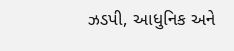ઝડપી, આધુનિક અને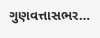ગુણવત્તાસભર…